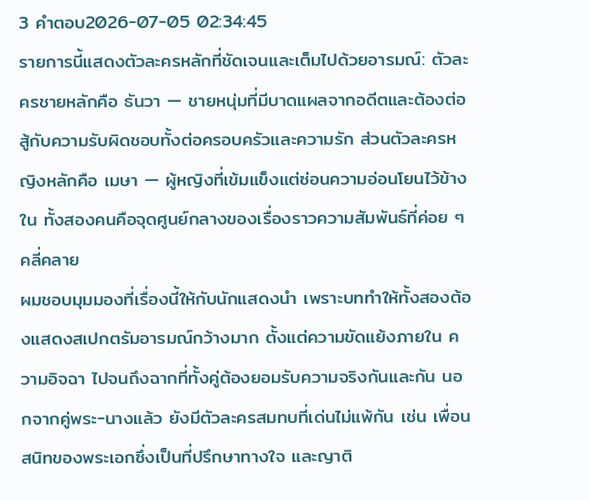3 คำตอบ2026-07-05 02:34:45
รายการนี้แสดงตัวละครหลักที่ชัดเจนและเต็มไปด้วยอารมณ์: ตัวละครชายหลักคือ ธันวา — ชายหนุ่มที่มีบาดแผลจากอดีตและต้องต่อสู้กับความรับผิดชอบทั้งต่อครอบครัวและความรัก ส่วนตัวละครหญิงหลักคือ เมษา — ผู้หญิงที่เข้มแข็งแต่ซ่อนความอ่อนโยนไว้ข้างใน ทั้งสองคนคือจุดศูนย์กลางของเรื่องราวความสัมพันธ์ที่ค่อย ๆ คลี่คลาย
ผมชอบมุมมองที่เรื่องนี้ให้กับนักแสดงนำ เพราะบททำให้ทั้งสองต้องแสดงสเปกตรัมอารมณ์กว้างมาก ตั้งแต่ความขัดแย้งภายใน ความอิจฉา ไปจนถึงฉากที่ทั้งคู่ต้องยอมรับความจริงกันและกัน นอกจากคู่พระ-นางแล้ว ยังมีตัวละครสมทบที่เด่นไม่แพ้กัน เช่น เพื่อนสนิทของพระเอกซึ่งเป็นที่ปรึกษาทางใจ และญาติ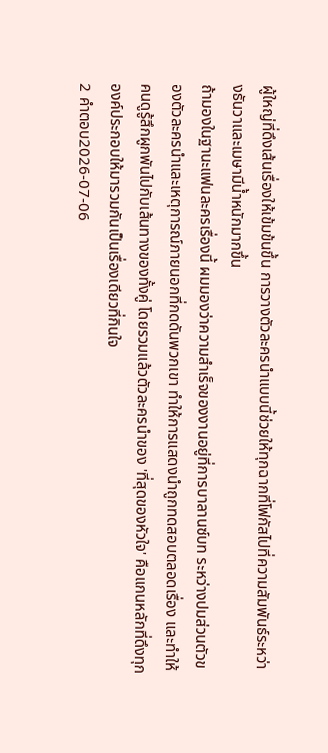ผู้ใหญ่ที่ดึงเส้นเรื่องให้เข้มข้นขึ้น การวางตัวละครนำแบบนี้ช่วยให้ทุกฉากที่โฟกัสไปที่ความสัมพันธ์ระหว่างธันวาและเมษามีน้ำหนักมากขึ้น
ถ้ามองในฐานะแฟนละครเรื่องนี้ ผมมองว่าความสำเร็จของงานอยู่ที่การบาลานซ์บท ระหว่างปมส่วนตัวของตัวละครนำและเหตุการณ์ภายนอกที่กดดันพวกเขา ทำให้การแสดงนำถูกทดสอบตลอดเรื่อง และทำให้คนดูรู้สึกผูกพันไปกับเส้นทางของทั้งคู่ โดยรวมแล้วตัวละครนำของ 'ที่สุดของหัวใจ' คือแกนหลักที่ดึงทุกองค์ประกอบให้มารวมกันเป็นเรื่องเดียวที่กินใจ
2 คำตอบ2026-07-06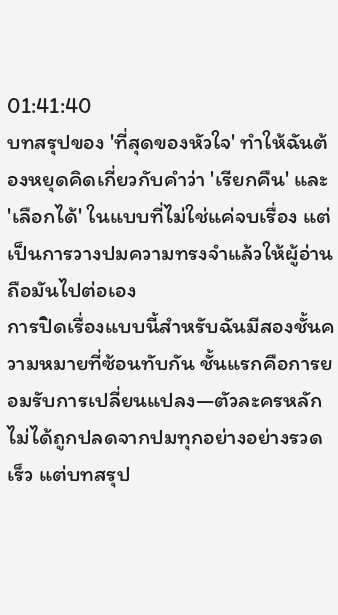01:41:40
บทสรุปของ 'ที่สุดของหัวใจ' ทำให้ฉันต้องหยุดคิดเกี่ยวกับคำว่า 'เรียกคืน' และ 'เลือกได้' ในแบบที่ไม่ใช่แค่จบเรื่อง แต่เป็นการวางปมความทรงจำแล้วให้ผู้อ่านถือมันไปต่อเอง
การปิดเรื่องแบบนี้สำหรับฉันมีสองชั้นความหมายที่ซ้อนทับกัน ชั้นแรกคือการยอมรับการเปลี่ยนแปลง—ตัวละครหลักไม่ได้ถูกปลดจากปมทุกอย่างอย่างรวดเร็ว แต่บทสรุป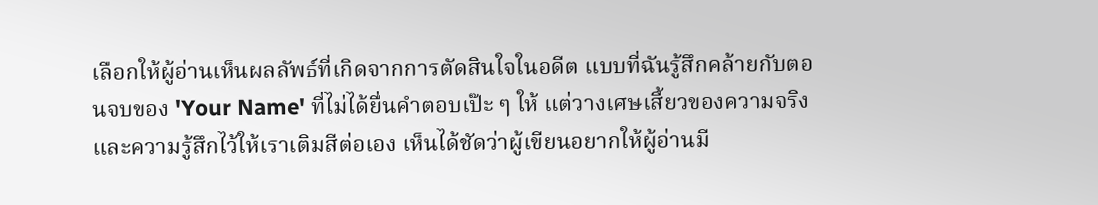เลือกให้ผู้อ่านเห็นผลลัพธ์ที่เกิดจากการตัดสินใจในอดีต แบบที่ฉันรู้สึกคล้ายกับตอนจบของ 'Your Name' ที่ไม่ได้ยื่นคำตอบเป๊ะ ๆ ให้ แต่วางเศษเสี้ยวของความจริงและความรู้สึกไว้ให้เราเติมสีต่อเอง เห็นได้ชัดว่าผู้เขียนอยากให้ผู้อ่านมี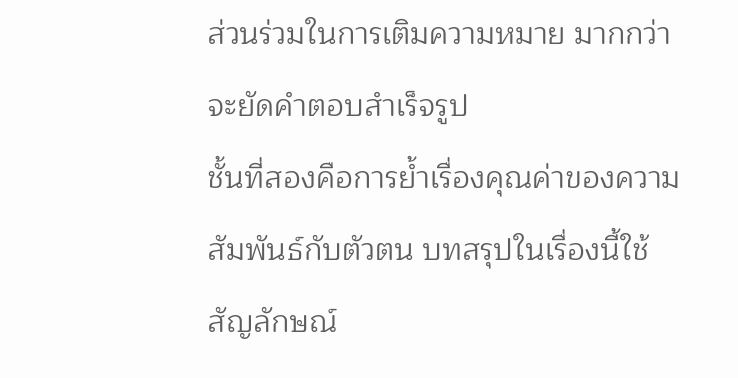ส่วนร่วมในการเติมความหมาย มากกว่าจะยัดคำตอบสำเร็จรูป
ชั้นที่สองคือการย้ำเรื่องคุณค่าของความสัมพันธ์กับตัวตน บทสรุปในเรื่องนี้ใช้สัญลักษณ์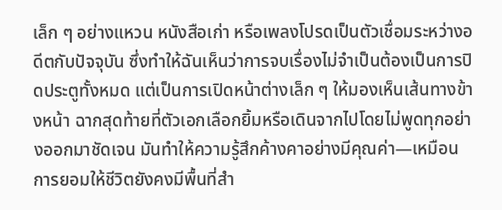เล็ก ๆ อย่างแหวน หนังสือเก่า หรือเพลงโปรดเป็นตัวเชื่อมระหว่างอดีตกับปัจจุบัน ซึ่งทำให้ฉันเห็นว่าการจบเรื่องไม่จำเป็นต้องเป็นการปิดประตูทั้งหมด แต่เป็นการเปิดหน้าต่างเล็ก ๆ ให้มองเห็นเส้นทางข้างหน้า ฉากสุดท้ายที่ตัวเอกเลือกยิ้มหรือเดินจากไปโดยไม่พูดทุกอย่างออกมาชัดเจน มันทำให้ความรู้สึกค้างคาอย่างมีคุณค่า—เหมือนการยอมให้ชีวิตยังคงมีพื้นที่สำ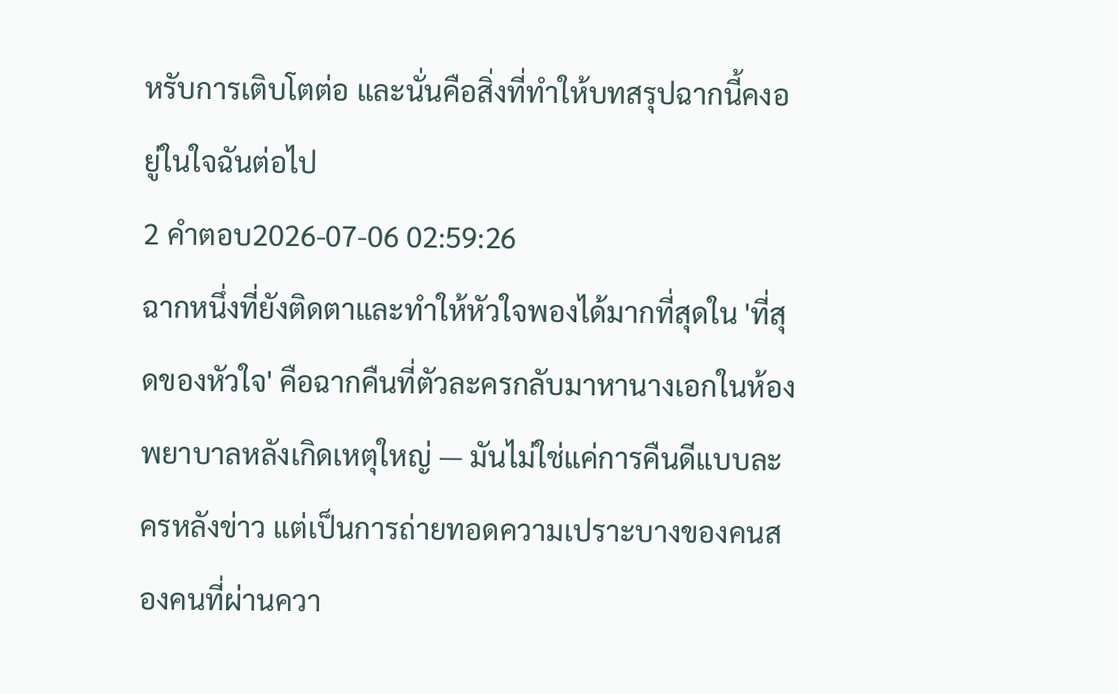หรับการเติบโตต่อ และนั่นคือสิ่งที่ทำให้บทสรุปฉากนี้คงอยู่ในใจฉันต่อไป
2 คำตอบ2026-07-06 02:59:26
ฉากหนึ่งที่ยังติดตาและทำให้หัวใจพองได้มากที่สุดใน 'ที่สุดของหัวใจ' คือฉากคืนที่ตัวละครกลับมาหานางเอกในห้องพยาบาลหลังเกิดเหตุใหญ่ — มันไม่ใช่แค่การคืนดีแบบละครหลังข่าว แต่เป็นการถ่ายทอดความเปราะบางของคนสองคนที่ผ่านควา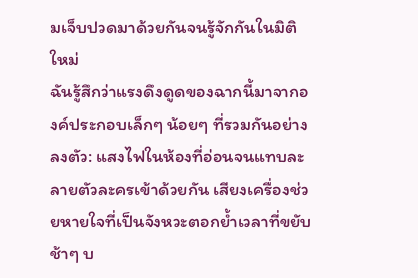มเจ็บปวดมาด้วยกันจนรู้จักกันในมิติใหม่
ฉันรู้สึกว่าแรงดึงดูดของฉากนี้มาจากองค์ประกอบเล็กๆ น้อยๆ ที่รวมกันอย่างลงตัว: แสงไฟในห้องที่อ่อนจนแทบละลายตัวละครเข้าด้วยกัน เสียงเครื่องช่วยหายใจที่เป็นจังหวะตอกย้ำเวลาที่ขยับช้าๆ บ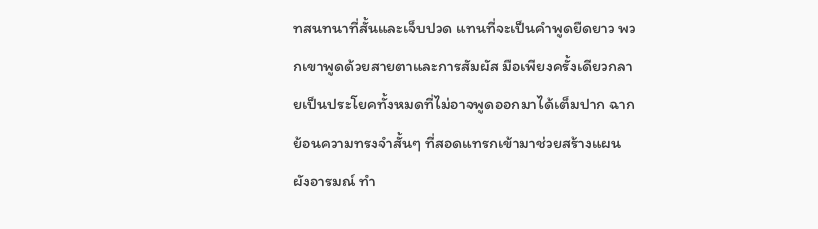ทสนทนาที่สั้นและเจ็บปวด แทนที่จะเป็นคำพูดยืดยาว พวกเขาพูดด้วยสายตาและการสัมผัส มือเพียงครั้งเดียวกลายเป็นประโยคทั้งหมดที่ไม่อาจพูดออกมาได้เต็มปาก ฉากย้อนความทรงจำสั้นๆ ที่สอดแทรกเข้ามาช่วยสร้างแผนผังอารมณ์ ทำ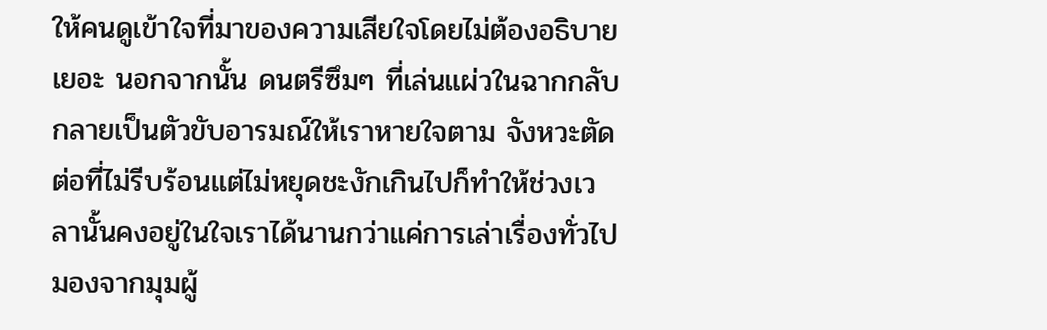ให้คนดูเข้าใจที่มาของความเสียใจโดยไม่ต้องอธิบายเยอะ นอกจากนั้น ดนตรีซึมๆ ที่เล่นแผ่วในฉากกลับกลายเป็นตัวขับอารมณ์ให้เราหายใจตาม จังหวะตัดต่อที่ไม่รีบร้อนแต่ไม่หยุดชะงักเกินไปก็ทำให้ช่วงเวลานั้นคงอยู่ในใจเราได้นานกว่าแค่การเล่าเรื่องทั่วไป
มองจากมุมผู้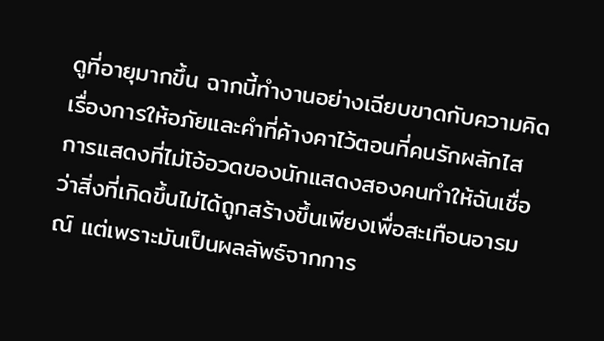ดูที่อายุมากขึ้น ฉากนี้ทำงานอย่างเฉียบขาดกับความคิดเรื่องการให้อภัยและคำที่ค้างคาไว้ตอนที่คนรักผลักไส การแสดงที่ไม่โอ้อวดของนักแสดงสองคนทำให้ฉันเชื่อว่าสิ่งที่เกิดขึ้นไม่ได้ถูกสร้างขึ้นเพียงเพื่อสะเทือนอารมณ์ แต่เพราะมันเป็นผลลัพธ์จากการ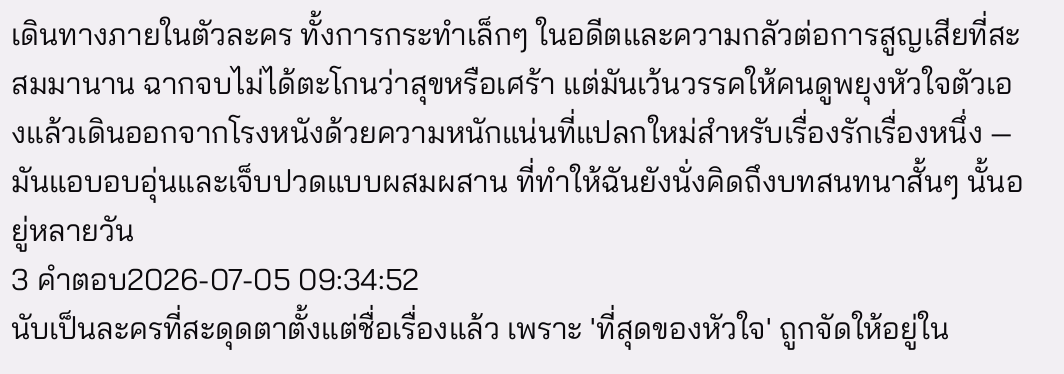เดินทางภายในตัวละคร ทั้งการกระทำเล็กๆ ในอดีตและความกลัวต่อการสูญเสียที่สะสมมานาน ฉากจบไม่ได้ตะโกนว่าสุขหรือเศร้า แต่มันเว้นวรรคให้คนดูพยุงหัวใจตัวเองแล้วเดินออกจากโรงหนังด้วยความหนักแน่นที่แปลกใหม่สำหรับเรื่องรักเรื่องหนึ่ง — มันแอบอบอุ่นและเจ็บปวดแบบผสมผสาน ที่ทำให้ฉันยังนั่งคิดถึงบทสนทนาสั้นๆ นั้นอยู่หลายวัน
3 คำตอบ2026-07-05 09:34:52
นับเป็นละครที่สะดุดตาตั้งแต่ชื่อเรื่องแล้ว เพราะ 'ที่สุดของหัวใจ' ถูกจัดให้อยู่ใน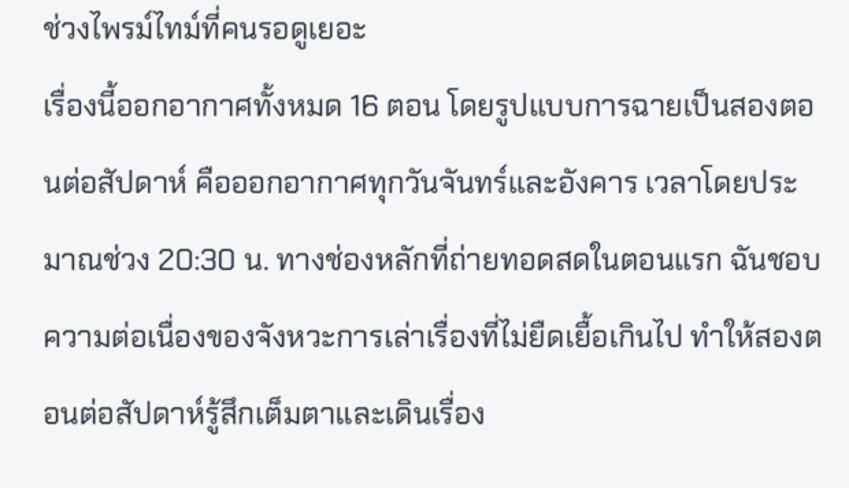ช่วงไพรม์ไทม์ที่คนรอดูเยอะ
เรื่องนี้ออกอากาศทั้งหมด 16 ตอน โดยรูปแบบการฉายเป็นสองตอนต่อสัปดาห์ คือออกอากาศทุกวันจันทร์และอังคาร เวลาโดยประมาณช่วง 20:30 น. ทางช่องหลักที่ถ่ายทอดสดในตอนแรก ฉันชอบความต่อเนื่องของจังหวะการเล่าเรื่องที่ไม่ยืดเยื้อเกินไป ทำให้สองตอนต่อสัปดาห์รู้สึกเต็มตาและเดินเรื่อง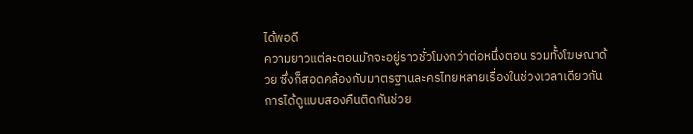ได้พอดี
ความยาวแต่ละตอนมักจะอยู่ราวชั่วโมงกว่าต่อหนึ่งตอน รวมทั้งโฆษณาด้วย ซึ่งก็สอดคล้องกับมาตรฐานละครไทยหลายเรื่องในช่วงเวลาเดียวกัน การได้ดูแบบสองคืนติดกันช่วย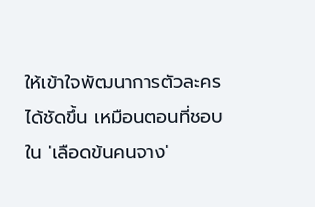ให้เข้าใจพัฒนาการตัวละครได้ชัดขึ้น เหมือนตอนที่ชอบใน 'เลือดข้นคนจาง'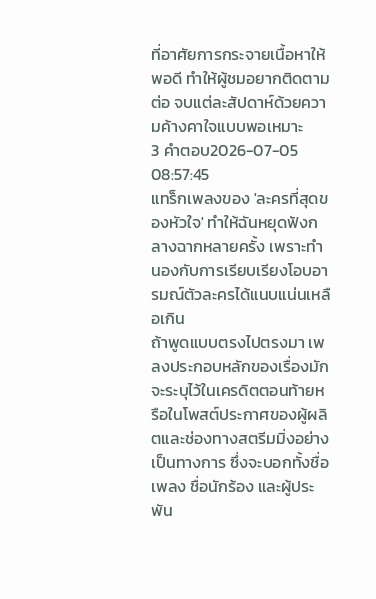ที่อาศัยการกระจายเนื้อหาให้พอดี ทำให้ผู้ชมอยากติดตามต่อ จบแต่ละสัปดาห์ด้วยความค้างคาใจแบบพอเหมาะ
3 คำตอบ2026-07-05 08:57:45
แทร็กเพลงของ 'ละครที่สุดของหัวใจ' ทำให้ฉันหยุดฟังกลางฉากหลายครั้ง เพราะทำนองกับการเรียบเรียงโอบอารมณ์ตัวละครได้แนบแน่นเหลือเกิน
ถ้าพูดแบบตรงไปตรงมา เพลงประกอบหลักของเรื่องมักจะระบุไว้ในเครดิตตอนท้ายหรือในโพสต์ประกาศของผู้ผลิตและช่องทางสตรีมมิ่งอย่างเป็นทางการ ซึ่งจะบอกทั้งชื่อเพลง ชื่อนักร้อง และผู้ประพัน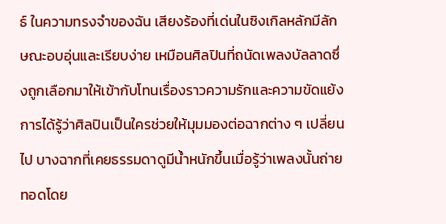ธ์ ในความทรงจำของฉัน เสียงร้องที่เด่นในซิงเกิลหลักมีลักษณะอบอุ่นและเรียบง่าย เหมือนศิลปินที่ถนัดเพลงบัลลาดซึ่งถูกเลือกมาให้เข้ากับโทนเรื่องราวความรักและความขัดแย้ง
การได้รู้ว่าศิลปินเป็นใครช่วยให้มุมมองต่อฉากต่าง ๆ เปลี่ยนไป บางฉากที่เคยธรรมดาดูมีน้ำหนักขึ้นเมื่อรู้ว่าเพลงนั้นถ่ายทอดโดย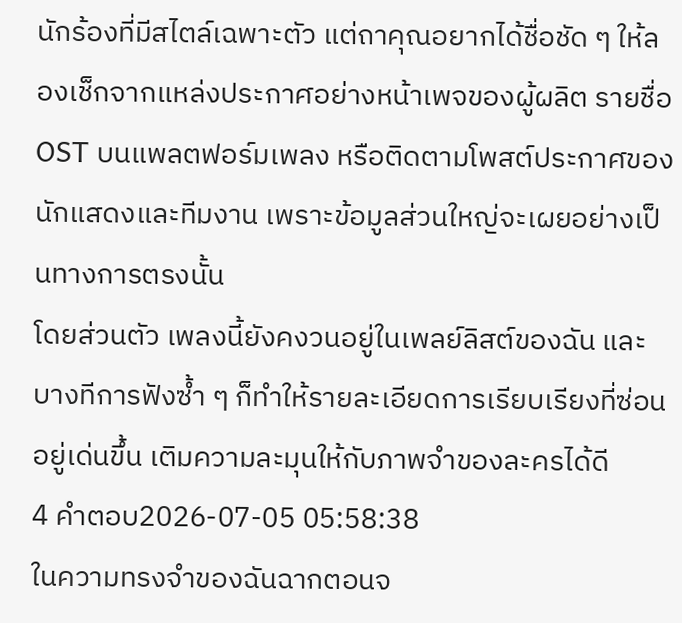นักร้องที่มีสไตล์เฉพาะตัว แต่ถาคุณอยากได้ชื่อชัด ๆ ให้ลองเช็กจากแหล่งประกาศอย่างหน้าเพจของผู้ผลิต รายชื่อ OST บนแพลตฟอร์มเพลง หรือติดตามโพสต์ประกาศของนักแสดงและทีมงาน เพราะข้อมูลส่วนใหญ่จะเผยอย่างเป็นทางการตรงนั้น
โดยส่วนตัว เพลงนี้ยังคงวนอยู่ในเพลย์ลิสต์ของฉัน และบางทีการฟังซ้ำ ๆ ก็ทำให้รายละเอียดการเรียบเรียงที่ซ่อนอยู่เด่นขึ้น เติมความละมุนให้กับภาพจำของละครได้ดี
4 คำตอบ2026-07-05 05:58:38
ในความทรงจำของฉันฉากตอนจ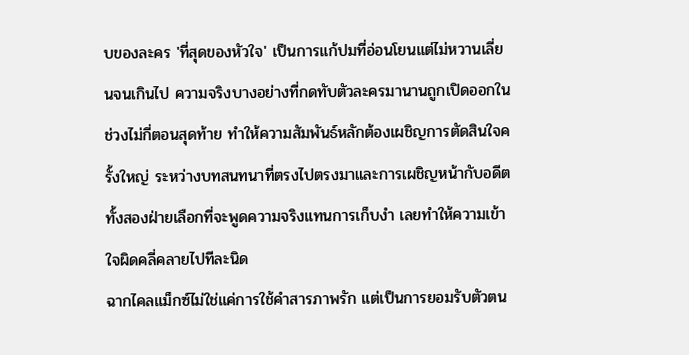บของละคร 'ที่สุดของหัวใจ' เป็นการแก้ปมที่อ่อนโยนแต่ไม่หวานเลี่ยนจนเกินไป ความจริงบางอย่างที่กดทับตัวละครมานานถูกเปิดออกในช่วงไม่กี่ตอนสุดท้าย ทำให้ความสัมพันธ์หลักต้องเผชิญการตัดสินใจครั้งใหญ่ ระหว่างบทสนทนาที่ตรงไปตรงมาและการเผชิญหน้ากับอดีต ทั้งสองฝ่ายเลือกที่จะพูดความจริงแทนการเก็บงำ เลยทำให้ความเข้าใจผิดคลี่คลายไปทีละนิด
ฉากไคลแม็กซ์ไม่ใช่แค่การใช้คำสารภาพรัก แต่เป็นการยอมรับตัวตน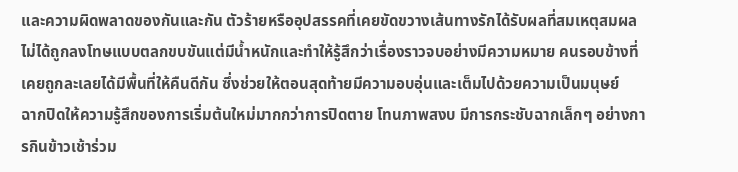และความผิดพลาดของกันและกัน ตัวร้ายหรืออุปสรรคที่เคยขัดขวางเส้นทางรักได้รับผลที่สมเหตุสมผล ไม่ได้ถูกลงโทษแบบตลกขบขันแต่มีน้ำหนักและทำให้รู้สึกว่าเรื่องราวจบอย่างมีความหมาย คนรอบข้างที่เคยถูกละเลยได้มีพื้นที่ให้คืนดีกัน ซึ่งช่วยให้ตอนสุดท้ายมีความอบอุ่นและเต็มไปด้วยความเป็นมนุษย์
ฉากปิดให้ความรู้สึกของการเริ่มต้นใหม่มากกว่าการปิดตาย โทนภาพสงบ มีการกระชับฉากเล็กๆ อย่างการกินข้าวเช้าร่วม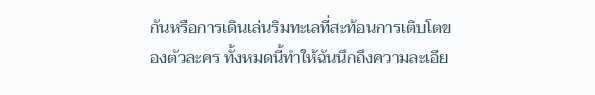กันหรือการเดินเล่นริมทะเลที่สะท้อนการเติบโตของตัวละคร ทั้งหมดนี้ทำให้ฉันนึกถึงความละเอีย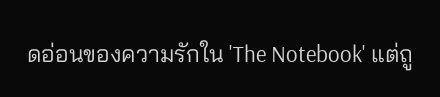ดอ่อนของความรักใน 'The Notebook' แต่ถู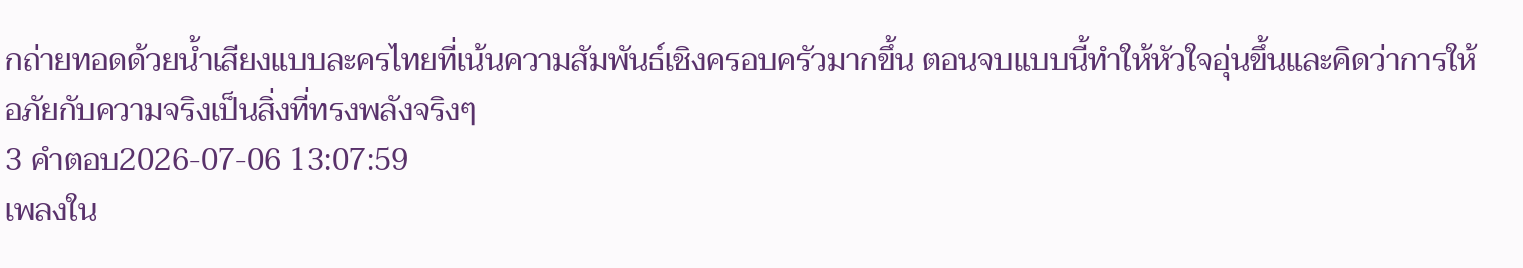กถ่ายทอดด้วยน้ำเสียงแบบละครไทยที่เน้นความสัมพันธ์เชิงครอบครัวมากขึ้น ตอนจบแบบนี้ทำให้หัวใจอุ่นขึ้นและคิดว่าการให้อภัยกับความจริงเป็นสิ่งที่ทรงพลังจริงๆ
3 คำตอบ2026-07-06 13:07:59
เพลงใน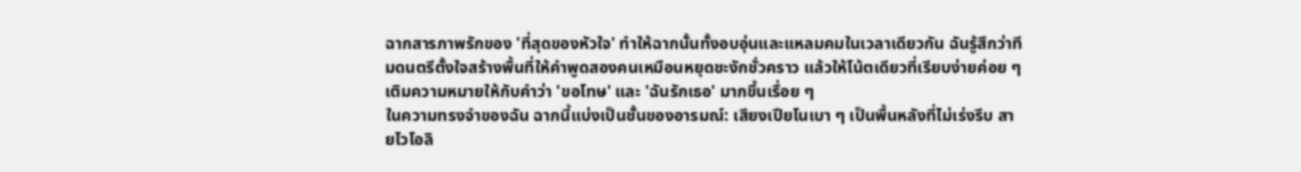ฉากสารภาพรักของ 'ที่สุดของหัวใจ' ทำให้ฉากนั้นทั้งอบอุ่นและแหลมคมในเวลาเดียวกัน ฉันรู้สึกว่าทีมดนตรีตั้งใจสร้างพื้นที่ให้คำพูดสองคนเหมือนหยุดชะงักชั่วคราว แล้วให้โน้ตเดียวที่เรียบง่ายค่อย ๆ เติมความหมายให้กับคำว่า 'ขอโทษ' และ 'ฉันรักเธอ' มากขึ้นเรื่อย ๆ
ในความทรงจำของฉัน ฉากนี้แบ่งเป็นชั้นของอารมณ์: เสียงเปียโนเบา ๆ เป็นพื้นหลังที่ไม่เร่งรีบ สายไวโอลิ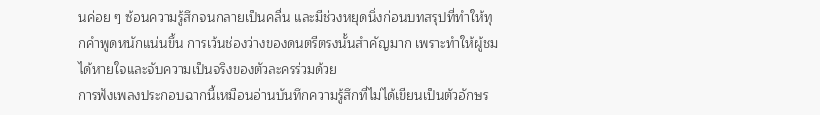นค่อย ๆ ซ้อนความรู้สึกจนกลายเป็นคลื่น และมีช่วงหยุดนิ่งก่อนบทสรุปที่ทำให้ทุกคำพูดหนักแน่นขึ้น การเว้นช่องว่างของดนตรีตรงนั้นสำคัญมาก เพราะทำให้ผู้ชมได้หายใจและจับความเป็นจริงของตัวละครร่วมด้วย
การฟังเพลงประกอบฉากนี้เหมือนอ่านบันทึกความรู้สึกที่ไม่ได้เขียนเป็นตัวอักษร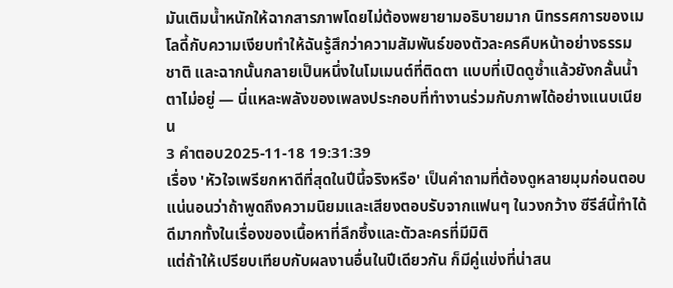มันเติมน้ำหนักให้ฉากสารภาพโดยไม่ต้องพยายามอธิบายมาก นิทรรศการของเมโลดี้กับความเงียบทำให้ฉันรู้สึกว่าความสัมพันธ์ของตัวละครคืบหน้าอย่างธรรมชาติ และฉากนั้นกลายเป็นหนึ่งในโมเมนต์ที่ติดตา แบบที่เปิดดูซ้ำแล้วยังกลั้นน้ำตาไม่อยู่ — นี่แหละพลังของเพลงประกอบที่ทำงานร่วมกับภาพได้อย่างแนบเนียน
3 คำตอบ2025-11-18 19:31:39
เรื่อง 'หัวใจเพรียกหาดีที่สุดในปีนี้จริงหรือ' เป็นคำถามที่ต้องดูหลายมุมก่อนตอบ แน่นอนว่าถ้าพูดถึงความนิยมและเสียงตอบรับจากแฟนๆ ในวงกว้าง ซีรีส์นี้ทำได้ดีมากทั้งในเรื่องของเนื้อหาที่ลึกซึ้งและตัวละครที่มีมิติ
แต่ถ้าให้เปรียบเทียบกับผลงานอื่นในปีเดียวกัน ก็มีคู่แข่งที่น่าสน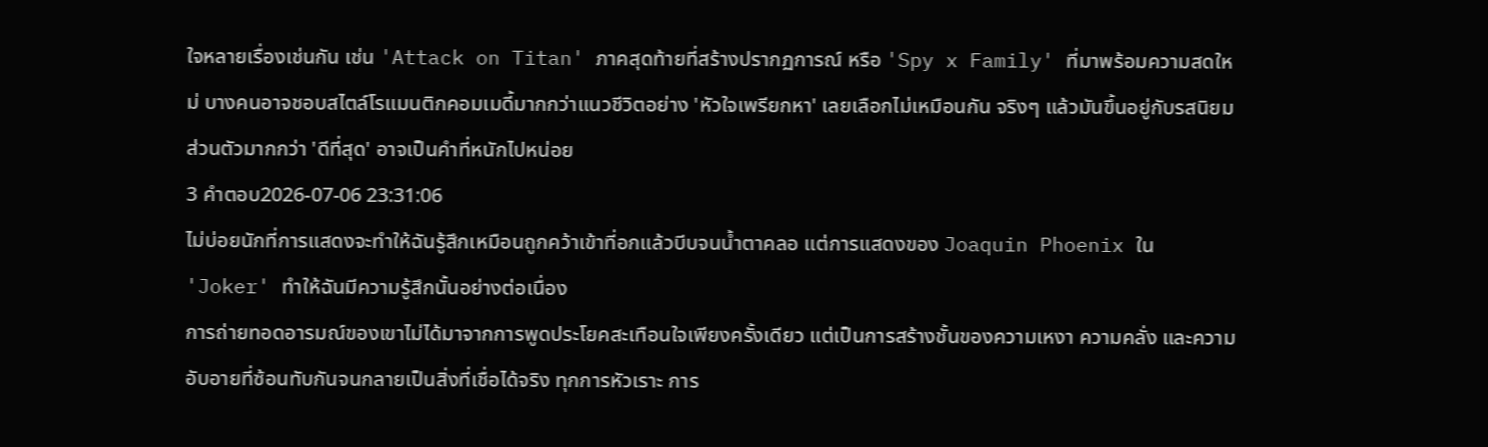ใจหลายเรื่องเช่นกัน เช่น 'Attack on Titan' ภาคสุดท้ายที่สร้างปรากฏการณ์ หรือ 'Spy x Family' ที่มาพร้อมความสดใหม่ บางคนอาจชอบสไตล์โรแมนติกคอมเมดี้มากกว่าแนวชีวิตอย่าง 'หัวใจเพรียกหา' เลยเลือกไม่เหมือนกัน จริงๆ แล้วมันขึ้นอยู่กับรสนิยมส่วนตัวมากกว่า 'ดีที่สุด' อาจเป็นคำที่หนักไปหน่อย
3 คำตอบ2026-07-06 23:31:06
ไม่บ่อยนักที่การแสดงจะทำให้ฉันรู้สึกเหมือนถูกคว้าเข้าที่อกแล้วบีบจนน้ำตาคลอ แต่การแสดงของ Joaquin Phoenix ใน 'Joker' ทำให้ฉันมีความรู้สึกนั้นอย่างต่อเนื่อง
การถ่ายทอดอารมณ์ของเขาไม่ได้มาจากการพูดประโยคสะเทือนใจเพียงครั้งเดียว แต่เป็นการสร้างชั้นของความเหงา ความคลั่ง และความอับอายที่ซ้อนทับกันจนกลายเป็นสิ่งที่เชื่อได้จริง ทุกการหัวเราะ การ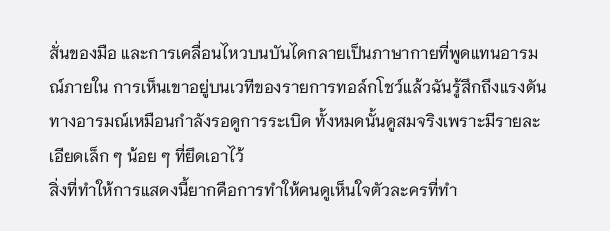สั่นของมือ และการเคลื่อนไหวบนบันไดกลายเป็นภาษากายที่พูดแทนอารมณ์ภายใน การเห็นเขาอยู่บนเวทีของรายการทอล์กโชว์แล้วฉันรู้สึกถึงแรงดันทางอารมณ์เหมือนกำลังรอดูการระเบิด ทั้งหมดนั้นดูสมจริงเพราะมีรายละเอียดเล็ก ๆ น้อย ๆ ที่ยึดเอาไว้
สิ่งที่ทำให้การแสดงนี้ยากคือการทำให้คนดูเห็นใจตัวละครที่ทำ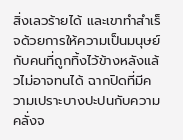สิ่งเลวร้ายได้ และเขาทำสำเร็จด้วยการให้ความเป็นมนุษย์กับคนที่ถูกทิ้งไว้ข้างหลังแล้วไม่อาจทนได้ ฉากปิดที่มีความเปราะบางปะปนกับความคลั่งจ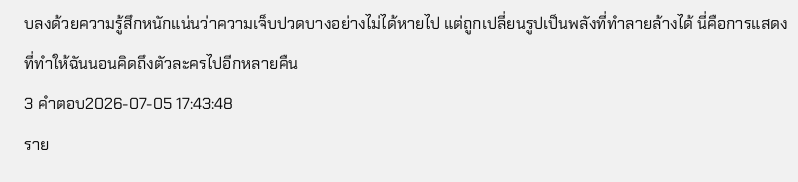บลงด้วยความรู้สึกหนักแน่นว่าความเจ็บปวดบางอย่างไม่ได้หายไป แต่ถูกเปลี่ยนรูปเป็นพลังที่ทำลายล้างได้ นี่คือการแสดงที่ทำให้ฉันนอนคิดถึงตัวละครไปอีกหลายคืน
3 คำตอบ2026-07-05 17:43:48
ราย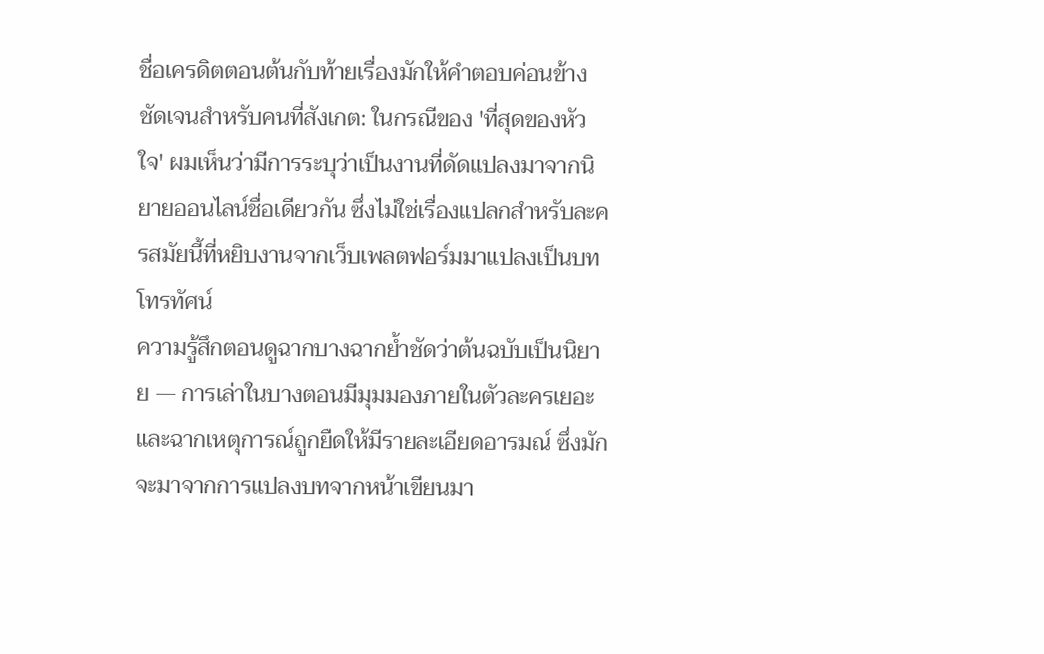ชื่อเครดิตตอนต้นกับท้ายเรื่องมักให้คำตอบค่อนข้างชัดเจนสำหรับคนที่สังเกต: ในกรณีของ 'ที่สุดของหัวใจ' ผมเห็นว่ามีการระบุว่าเป็นงานที่ดัดแปลงมาจากนิยายออนไลน์ชื่อเดียวกัน ซึ่งไม่ใช่เรื่องแปลกสำหรับละครสมัยนี้ที่หยิบงานจากเว็บเพลตฟอร์มมาแปลงเป็นบทโทรทัศน์
ความรู้สึกตอนดูฉากบางฉากย้ำชัดว่าต้นฉบับเป็นนิยาย — การเล่าในบางตอนมีมุมมองภายในตัวละครเยอะและฉากเหตุการณ์ถูกยืดให้มีรายละเอียดอารมณ์ ซึ่งมักจะมาจากการแปลงบทจากหน้าเขียนมา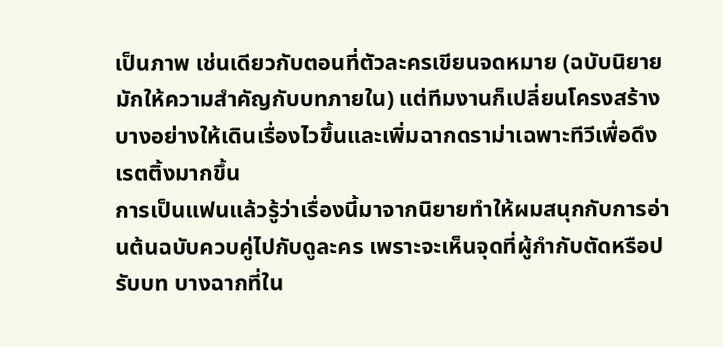เป็นภาพ เช่นเดียวกับตอนที่ตัวละครเขียนจดหมาย (ฉบับนิยายมักให้ความสำคัญกับบทภายใน) แต่ทีมงานก็เปลี่ยนโครงสร้างบางอย่างให้เดินเรื่องไวขึ้นและเพิ่มฉากดราม่าเฉพาะทีวีเพื่อดึงเรตติ้งมากขึ้น
การเป็นแฟนแล้วรู้ว่าเรื่องนี้มาจากนิยายทำให้ผมสนุกกับการอ่านต้นฉบับควบคู่ไปกับดูละคร เพราะจะเห็นจุดที่ผู้กำกับตัดหรือปรับบท บางฉากที่ใน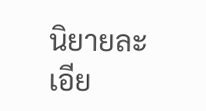นิยายละเอีย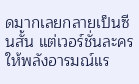ดมากเลยกลายเป็นซีนสั้น แต่เวอร์ชั่นละครให้พลังอารมณ์แร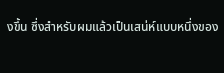งขึ้น ซึ่งสำหรับผมแล้วเป็นเสน่ห์แบบหนึ่งของ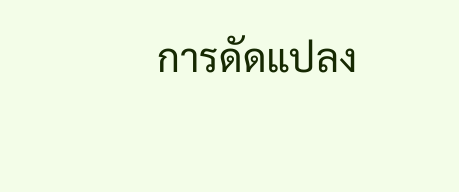การดัดแปลง